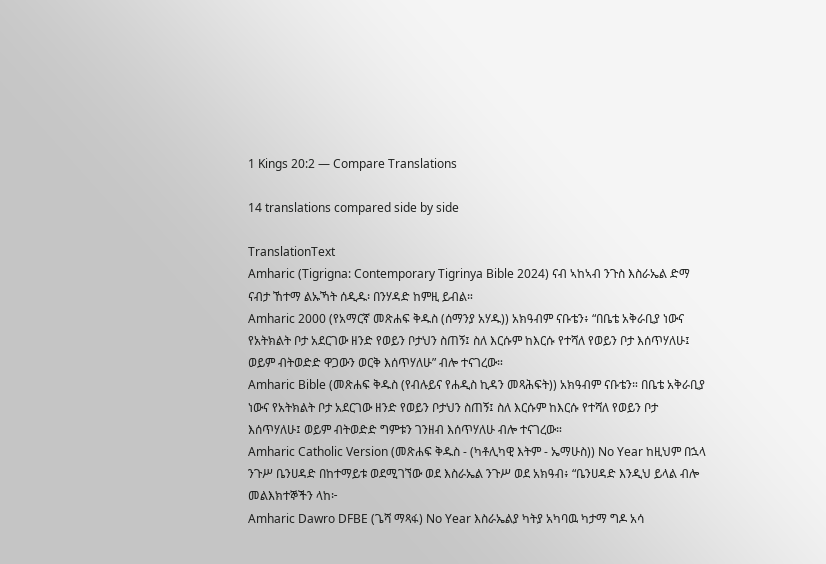1 Kings 20:2 — Compare Translations

14 translations compared side by side

TranslationText
Amharic (Tigrigna: Contemporary Tigrinya Bible 2024) ናብ ኣከኣብ ንጉስ እስራኤል ድማ ናብታ ኸተማ ልኡኻት ሰዲዱ፡ በንሃዳድ ከምዚ ይብል።
Amharic 2000 (የአማርኛ መጽሐፍ ቅዱስ (ሰማንያ አሃዱ)) አክዓብም ናቡቴን፥ “በቤቴ አቅራቢያ ነውና የአትክልት ቦታ አደርገው ዘንድ የወይን ቦታህን ስጠኝ፤ ስለ እርሱም ከእርሱ የተሻለ የወይን ቦታ እሰጥሃለሁ፤ ወይም ብትወድድ ዋጋውን ወርቅ እሰጥሃለሁ” ብሎ ተናገረው።
Amharic Bible (መጽሐፍ ቅዱስ (የብሉይና የሐዲስ ኪዳን መጻሕፍት)) አክዓብም ናቡቴን። በቤቴ አቅራቢያ ነውና የአትክልት ቦታ አደርገው ዘንድ የወይን ቦታህን ስጠኝ፤ ስለ እርሱም ከእርሱ የተሻለ የወይን ቦታ እሰጥሃለሁ፤ ወይም ብትወድድ ግምቱን ገንዘብ እሰጥሃለሁ ብሎ ተናገረው።
Amharic Catholic Version (መጽሐፍ ቅዱስ - (ካቶሊካዊ እትም - ኤማሁስ)) No Year ከዚህም በኋላ ንጉሥ ቤንሀዳድ በከተማይቱ ወደሚገኘው ወደ እስራኤል ንጉሥ ወደ አክዓብ፥ “ቤንሀዳድ እንዲህ ይላል ብሎ መልእክተኞችን ላከ፦
Amharic Dawro DFBE (ጌሻ ማጻፋ) No Year እስራኤልያ ካትያ አካባዉ ካታማ ግዶ አሳ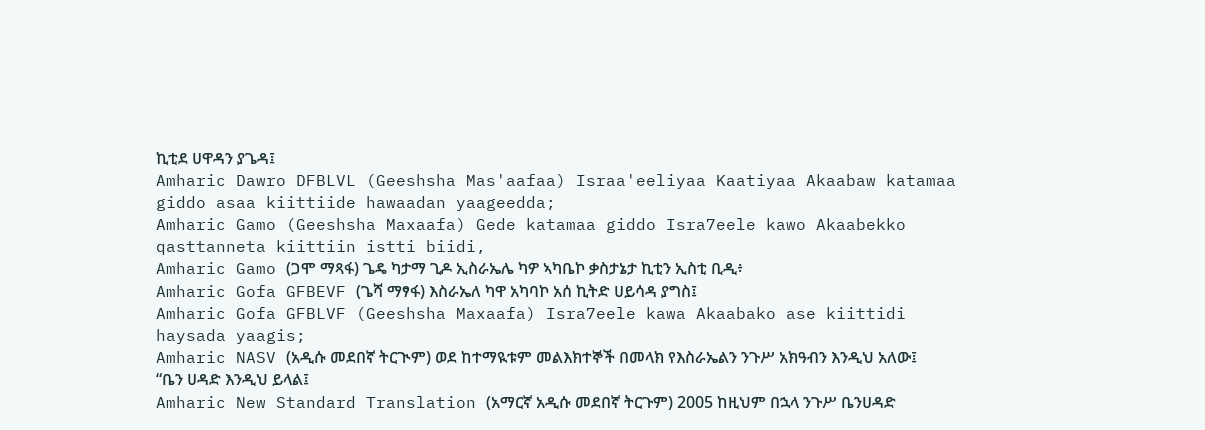ኪቲደ ሀዋዳን ያጌዳ፤
Amharic Dawro DFBLVL (Geeshsha Mas'aafaa) Israa'eeliyaa Kaatiyaa Akaabaw katamaa giddo asaa kiittiide hawaadan yaageedda;
Amharic Gamo (Geeshsha Maxaafa) Gede katamaa giddo Isra7eele kawo Akaabekko qasttanneta kiittiin istti biidi,
Amharic Gamo (ጋሞ ማጻፋ) ጌዴ ካታማ ጊዶ ኢስራኤሌ ካዎ ኣካቤኮ ቃስታኔታ ኪቲን ኢስቲ ቢዲ፥
Amharic Gofa GFBEVF (ጌሻ ማፃፋ) እስራኤለ ካዋ አካባኮ አሰ ኪትድ ሀይሳዳ ያግስ፤
Amharic Gofa GFBLVF (Geeshsha Maxaafa) Isra7eele kawa Akaabako ase kiittidi haysada yaagis;
Amharic NASV (አዲሱ መደበኛ ትርጒም) ወደ ከተማዪቱም መልእክተኞች በመላክ የእስራኤልን ንጉሥ አክዓብን እንዲህ አለው፤ “ቤን ሀዳድ እንዲህ ይላል፤
Amharic New Standard Translation (አማርኛ አዲሱ መደበኛ ትርጉም) 2005 ከዚህም በኋላ ንጉሥ ቤንሀዳድ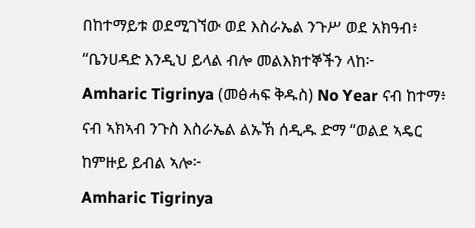በከተማይቱ ወደሚገኘው ወደ እስራኤል ንጉሥ ወደ አክዓብ፥ “ቤንሀዳድ እንዲህ ይላል ብሎ መልእክተኞችን ላከ፦
Amharic Tigrinya (መፅሓፍ ቅዱስ) No Year ናብ ከተማ፥ ናብ ኣክኣብ ንጉስ እስራኤል ልኡኽ ሰዲዱ ድማ “ወልደ ኣዴር ከምዙይ ይብል ኣሎ፦
Amharic Tigrinya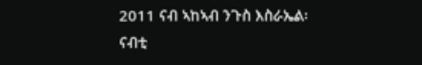2011 ናብ ኣከኣብ ንጉስ እስራኤል፡ ናብቲ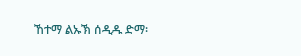ኸተማ ልኡኽ ሰዲዱ ድማ፡